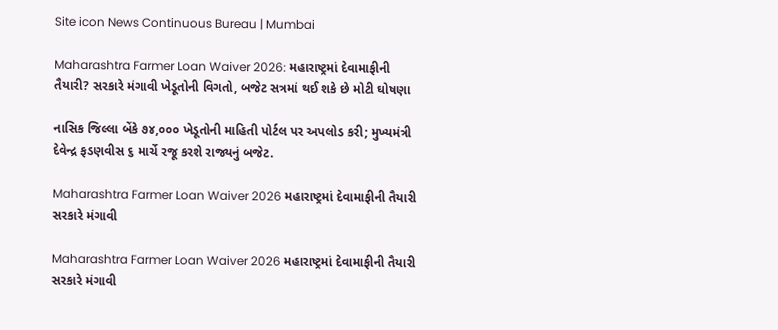Site icon News Continuous Bureau | Mumbai

Maharashtra Farmer Loan Waiver 2026: મહારાષ્ટ્રમાં દેવામાફીની તૈયારી? સરકારે મંગાવી ખેડૂતોની વિગતો, બજેટ સત્રમાં થઈ શકે છે મોટી ઘોષણા

નાસિક જિલ્લા બેંકે ૭૪,૦૦૦ ખેડૂતોની માહિતી પોર્ટલ પર અપલોડ કરી; મુખ્યમંત્રી દેવેન્દ્ર ફડણવીસ ૬ માર્ચે રજૂ કરશે રાજ્યનું બજેટ.

Maharashtra Farmer Loan Waiver 2026 મહારાષ્ટ્રમાં દેવામાફીની તૈયારી સરકારે મંગાવી

Maharashtra Farmer Loan Waiver 2026 મહારાષ્ટ્રમાં દેવામાફીની તૈયારી સરકારે મંગાવી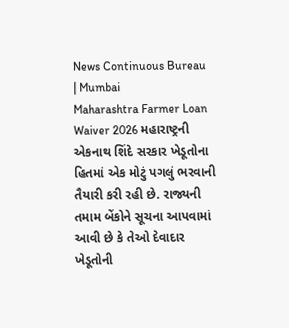News Continuous Bureau | Mumbai
Maharashtra Farmer Loan Waiver 2026 મહારાષ્ટ્રની એકનાથ શિંદે સરકાર ખેડૂતોના હિતમાં એક મોટું પગલું ભરવાની તૈયારી કરી રહી છે. રાજ્યની તમામ બેંકોને સૂચના આપવામાં આવી છે કે તેઓ દેવાદાર ખેડૂતોની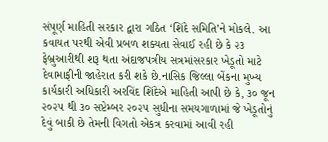સંપૂર્ણ માહિતી સરકાર દ્વારા ગઠિત ‘શિંદે સમિતિ’ને મોકલે. આ કવાયત પરથી એવી પ્રબળ શક્યતા સેવાઈ રહી છે કે ૨૩ ફેબ્રુઆરીથી શરૂ થતા અંદાજપત્રીય સત્રમાંસરકાર ખેડૂતો માટે દેવામાફીની જાહેરાત કરી શકે છે.નાસિક જિલ્લા બેંકના મુખ્ય કાર્યકારી અધિકારી અરવિંદ શિંદેએ માહિતી આપી છે કે, ૩૦ જૂન ૨૦૨૫ થી ૩૦ સપ્ટેમ્બર ૨૦૨૫ સુધીના સમયગાળામાં જે ખેડૂતોનું દેવું બાકી છે તેમની વિગતો એકત્ર કરવામાં આવી રહી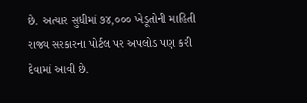છે. અત્યાર સુધીમાં ૭૪,૦૦૦ ખેડૂતોની માહિતી રાજ્ય સરકારના પોર્ટલ પર અપલોડ પણ કરી દેવામાં આવી છે.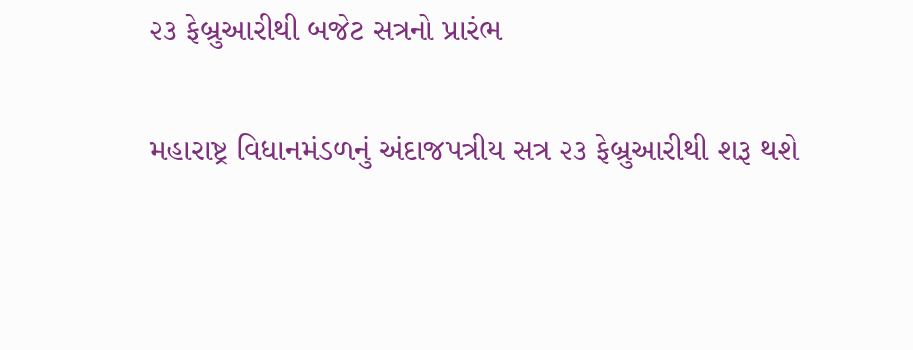૨૩ ફેબ્રુઆરીથી બજેટ સત્રનો પ્રારંભ

મહારાષ્ટ્ર વિધાનમંડળનું અંદાજપત્રીય સત્ર ૨૩ ફેબ્રુઆરીથી શરૂ થશે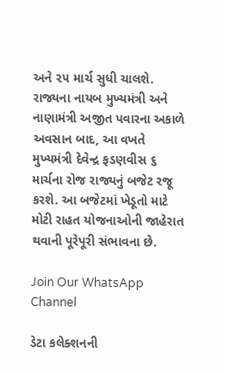અને ૨૫ માર્ચ સુધી ચાલશે. રાજ્યના નાયબ મુખ્યમંત્રી અને નાણામંત્રી અજીત પવારના અકાળે અવસાન બાદ, આ વખતે મુખ્યમંત્રી દેવેન્દ્ર ફડણવીસ ૬ માર્ચના રોજ રાજ્યનું બજેટ રજૂ કરશે. આ બજેટમાં ખેડૂતો માટે મોટી રાહત યોજનાઓની જાહેરાત થવાની પૂરેપૂરી સંભાવના છે.

Join Our WhatsApp Channel

ડેટા કલેક્શનની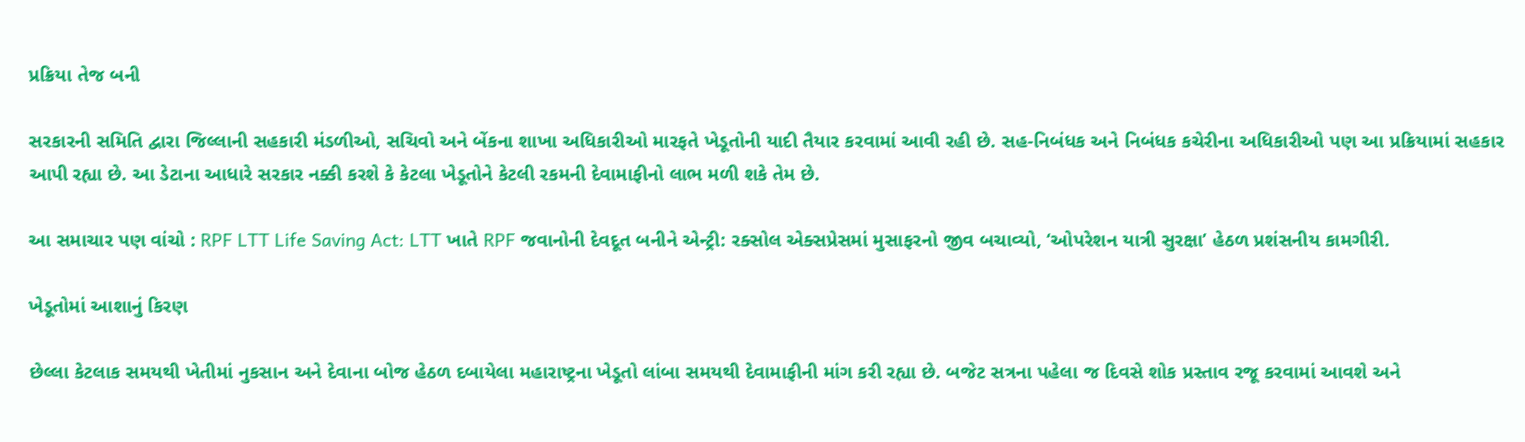પ્રક્રિયા તેજ બની

સરકારની સમિતિ દ્વારા જિલ્લાની સહકારી મંડળીઓ, સચિવો અને બેંકના શાખા અધિકારીઓ મારફતે ખેડૂતોની યાદી તૈયાર કરવામાં આવી રહી છે. સહ-નિબંધક અને નિબંધક કચેરીના અધિકારીઓ પણ આ પ્રક્રિયામાં સહકાર આપી રહ્યા છે. આ ડેટાના આધારે સરકાર નક્કી કરશે કે કેટલા ખેડૂતોને કેટલી રકમની દેવામાફીનો લાભ મળી શકે તેમ છે.

આ સમાચાર પણ વાંચો : RPF LTT Life Saving Act: LTT ખાતે RPF જવાનોની દેવદૂત બનીને એન્ટ્રી: રક્સોલ એક્સપ્રેસમાં મુસાફરનો જીવ બચાવ્યો, ‘ઓપરેશન યાત્રી સુરક્ષા’ હેઠળ પ્રશંસનીય કામગીરી.

ખેડૂતોમાં આશાનું કિરણ

છેલ્લા કેટલાક સમયથી ખેતીમાં નુકસાન અને દેવાના બોજ હેઠળ દબાયેલા મહારાષ્ટ્રના ખેડૂતો લાંબા સમયથી દેવામાફીની માંગ કરી રહ્યા છે. બજેટ સત્રના પહેલા જ દિવસે શોક પ્રસ્તાવ રજૂ કરવામાં આવશે અને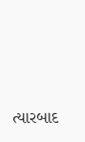ત્યારબાદ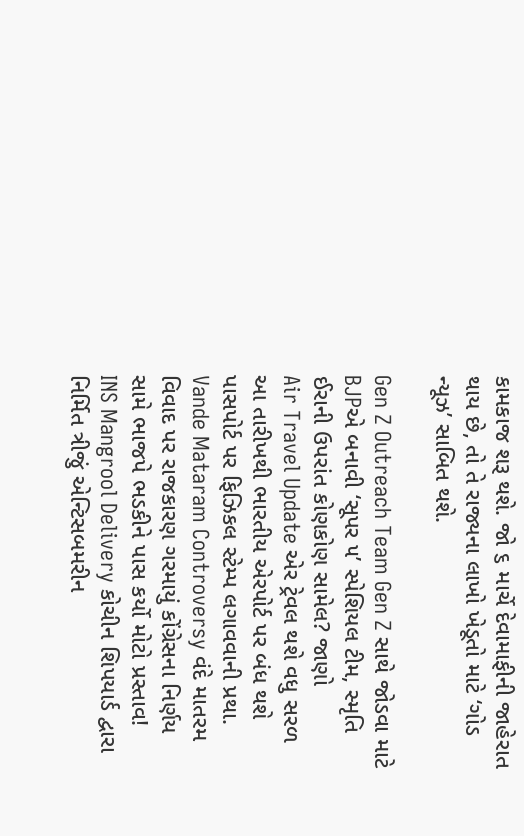કામકાજ શરૂ થશે. જો ૬ માર્ચે દેવામાફીની જાહેરાત થાય છે, તો તે રાજ્યના લાખો ખેડૂતો માટે ‘ગોડ ન્યૂઝ’ સાબિત થશે.

Gen Z Outreach Team Gen Z સાથે જોડવા માટે BJPએ બનાવી ‘સૂપર ૫’ સ્પેશિયલ ટીમ, સ્મૃતિ ઈરાની ઉપરાંત કોણકોણ સામેલ? જાણો
Air Travel Update એર ટ્રેવલ થશે વધુ સરળ આ તારીખથી ભારતીય એરપોર્ટ પર બંધ થશે પાસપોર્ટ પર ફિઝિકલ સ્ટેમ્પ લગાવવાની પ્રથા.
Vande Mataram Controversy વંદે માતરમ વિવાદ પર રાજકારણ ગરમાયું કોંગ્રેસના નિર્ણય સામે ભાજપે ભડકીને પાસ કર્યો મોટો પ્રસ્તાવ!
INS Mangrool Delivery કોચીન શિપયાર્ડ દ્વારા નિર્મિત ત્રીજું એન્ટિસબમરીન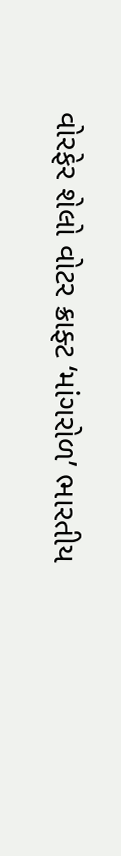વોરફેર શેલો વોટર ક્રાફ્ટ ‘માંગરોળ’ ભારતીય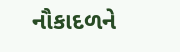નૌકાદળને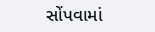સોંપવામાં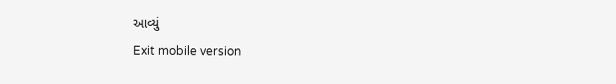આવ્યું
Exit mobile version